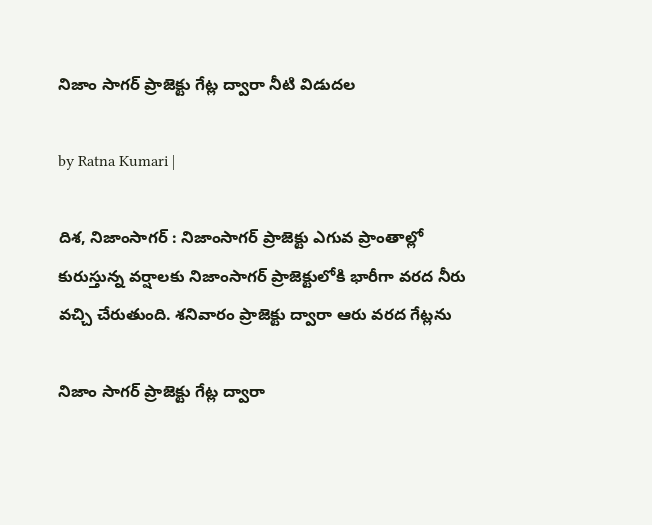నిజాం సాగ‌ర్ ప్రాజెక్టు గేట్ల ద్వారా నీటి విడుద‌ల

by Ratna Kumari |

దిశ, నిజాంసాగర్ : నిజాంసాగర్ ప్రాజెక్టు ఎగువ ప్రాంతాల్లో కురుస్తున్న వర్షాలకు నిజాంసాగర్ ప్రాజెక్టులోకి భారీగా వరద నీరు వచ్చి చేరుతుంది. శనివారం ప్రాజెక్టు ద్వారా ఆరు వరద గేట్లను

నిజాం సాగ‌ర్ ప్రాజెక్టు గేట్ల ద్వారా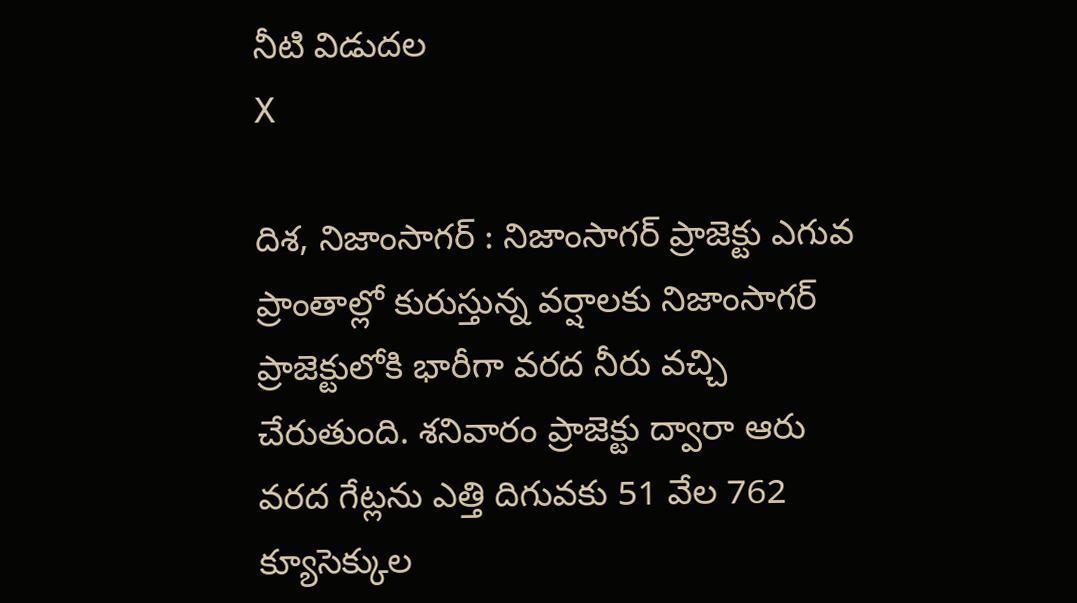నీటి విడుద‌ల
X

దిశ, నిజాంసాగర్ : నిజాంసాగర్ ప్రాజెక్టు ఎగువ ప్రాంతాల్లో కురుస్తున్న వర్షాలకు నిజాంసాగర్ ప్రాజెక్టులోకి భారీగా వరద నీరు వచ్చి చేరుతుంది. శనివారం ప్రాజెక్టు ద్వారా ఆరు వరద గేట్లను ఎత్తి దిగువకు 51 వేల 762 క్యూసెక్కుల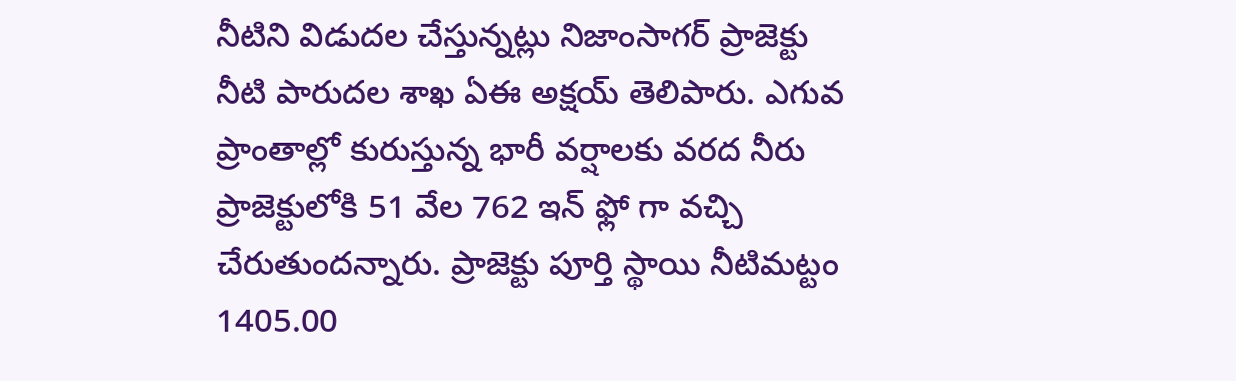నీటిని విడుదల చేస్తున్నట్లు నిజాంసాగర్ ప్రాజెక్టు నీటి పారుదల శాఖ ఏఈ అక్షయ్ తెలిపారు. ఎగువ ప్రాంతాల్లో కురుస్తున్న భారీ వర్షాలకు వరద నీరు ప్రాజెక్టులోకి 51 వేల 762 ఇన్ ఫ్లో గా వచ్చి చేరుతుందన్నారు. ప్రాజెక్టు పూర్తి స్థాయి నీటిమట్టం 1405.00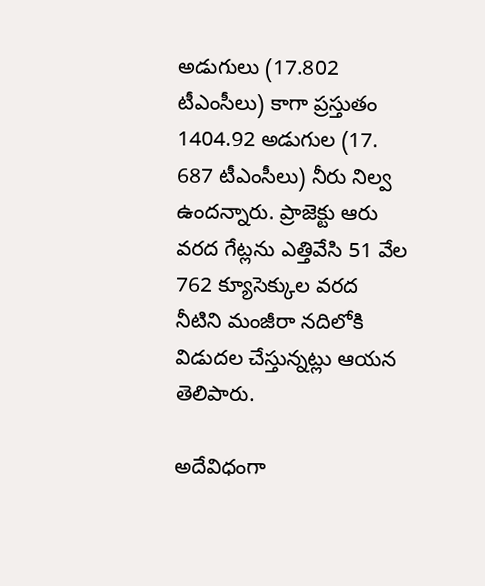అడుగులు (17.802 టీఎంసీలు) కాగా ప్రస్తుతం 1404.92 అడుగుల (17. 687 టీఎంసీలు) నీరు నిల్వ ఉందన్నారు. ప్రాజెక్టు ఆరు వరద గేట్లను ఎత్తివేసి 51 వేల 762 క్యూసెక్కుల వరద నీటిని మంజీరా నదిలోకి విడుదల చేస్తున్నట్లు ఆయన తెలిపారు.

అదేవిధంగా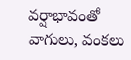వర్షాభావంతో వాగులు, వంకలు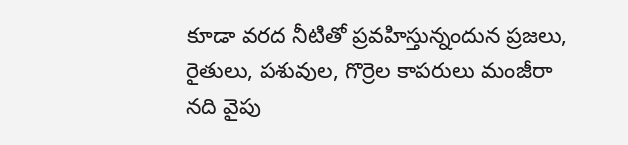కూడా వరద నీటితో ప్రవహిస్తున్నందున ప్రజలు, రైతులు, పశువుల, గొర్రెల కాపరులు మంజీరా నది వైపు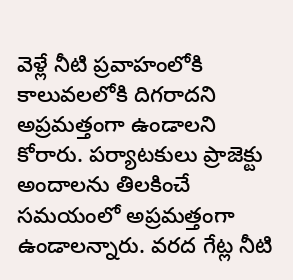వెళ్లే నీటి ప్రవాహంలోకి కాలువలలోకి దిగరాదని అప్రమత్తంగా ఉండాలని కోరారు. పర్యాటకులు ప్రాజెక్టు అందాలను తిలకించే సమయంలో అప్రమత్తంగా ఉండాలన్నారు. వరద గేట్ల నీటి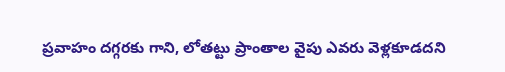ప్రవాహం దగ్గరకు గాని, లోతట్టు ప్రాంతాల వైపు ఎవరు వెళ్లకూడదని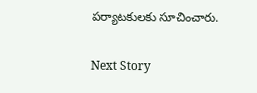పర్యాటకులకు సూచించారు.

Next Story